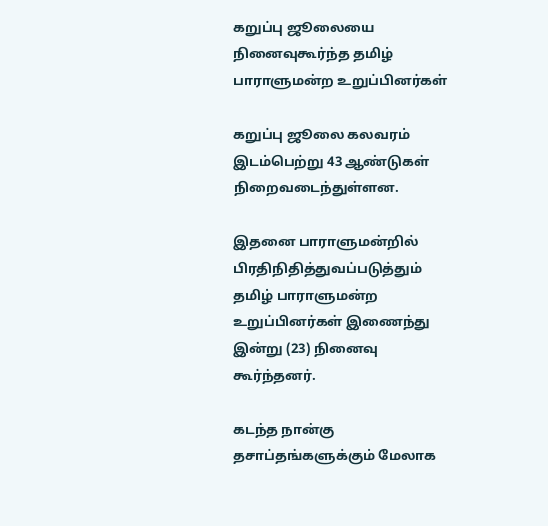கறுப்பு ஜூலையை நினைவுகூர்ந்த தமிழ் பாராளுமன்ற உறுப்பினர்கள்

கறுப்பு ஜூலை கலவரம் இடம்பெற்று 43 ஆண்டுகள் நிறைவடைந்துள்ளன.

இதனை பாராளுமன்றில் பிரதிநிதித்துவப்படுத்தும் தமிழ் பாராளுமன்ற உறுப்பினர்கள் இணைந்து இன்று (23) நினைவு கூர்ந்தனர்.

கடந்த நான்கு தசாப்தங்களுக்கும் மேலாக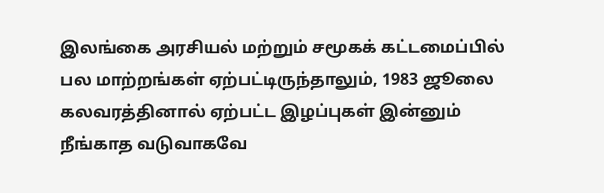இலங்கை அரசியல் மற்றும் சமூகக் கட்டமைப்பில் பல மாற்றங்கள் ஏற்பட்டிருந்தாலும், 1983 ஜூலை கலவரத்தினால் ஏற்பட்ட இழப்புகள் இன்னும் நீங்காத வடுவாகவே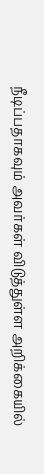நீடிப்பதாகவும் அவர்கள் விடுத்துள்ள அறிக்கையில்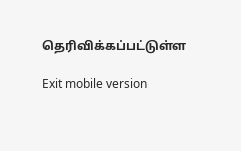தெரிவிக்கப்பட்டுள்ள

Exit mobile version